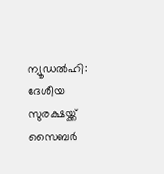ന്യൂഡൽഹി: ദേശീയ സുരക്ഷയ്ക്ക് സൈബർ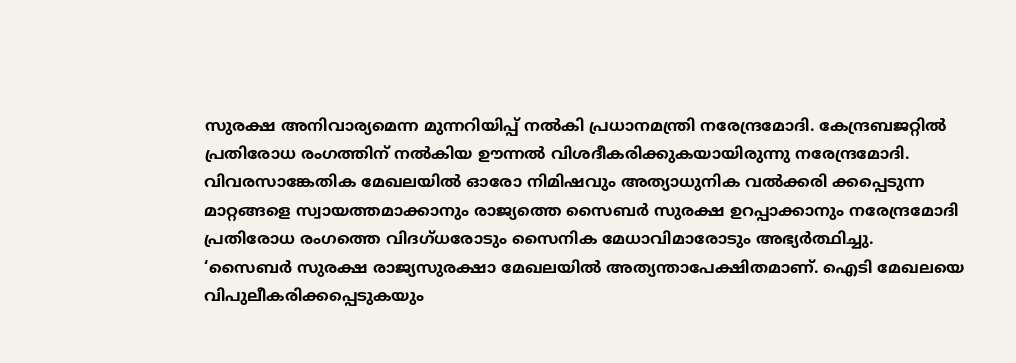സുരക്ഷ അനിവാര്യമെന്ന മുന്നറിയിപ്പ് നൽകി പ്രധാനമന്ത്രി നരേന്ദ്രമോദി. കേന്ദ്രബജറ്റിൽ പ്രതിരോധ രംഗത്തിന് നൽകിയ ഊന്നൽ വിശദീകരിക്കുകയായിരുന്നു നരേന്ദ്രമോദി. വിവരസാങ്കേതിക മേഖലയിൽ ഓരോ നിമിഷവും അത്യാധുനിക വൽക്കരി ക്കപ്പെടുന്ന മാറ്റങ്ങളെ സ്വായത്തമാക്കാനും രാജ്യത്തെ സൈബർ സുരക്ഷ ഉറപ്പാക്കാനും നരേന്ദ്രമോദി പ്രതിരോധ രംഗത്തെ വിദഗ്ധരോടും സൈനിക മേധാവിമാരോടും അഭ്യർത്ഥിച്ചു.
‘സൈബർ സുരക്ഷ രാജ്യസുരക്ഷാ മേഖലയിൽ അത്യന്താപേക്ഷിതമാണ്. ഐടി മേഖലയെ വിപുലീകരിക്കപ്പെടുകയും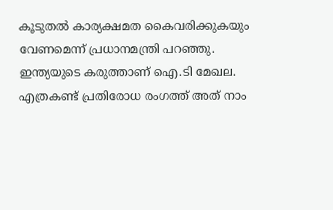കൂടുതൽ കാര്യക്ഷമത കൈവരിക്കുകയും വേണമെന്ന് പ്രധാനമന്ത്രി പറഞ്ഞു. ഇന്ത്യയുടെ കരുത്താണ് ഐ.ടി മേഖല. എത്രകണ്ട് പ്രതിരോധ രംഗത്ത് അത് നാം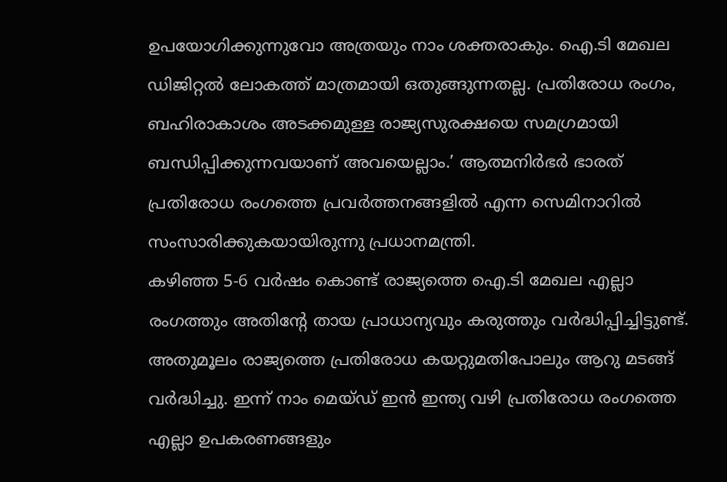ഉപയോഗിക്കുന്നുവോ അത്രയും നാം ശക്തരാകും. ഐ.ടി മേഖല ഡിജിറ്റൽ ലോകത്ത് മാത്രമായി ഒതുങ്ങുന്നതല്ല. പ്രതിരോധ രംഗം, ബഹിരാകാശം അടക്കമുള്ള രാജ്യസുരക്ഷയെ സമഗ്രമായി ബന്ധിപ്പിക്കുന്നവയാണ് അവയെല്ലാം.’ ആത്മനിർഭർ ഭാരത് പ്രതിരോധ രംഗത്തെ പ്രവർത്തനങ്ങളിൽ എന്ന സെമിനാറിൽ സംസാരിക്കുകയായിരുന്നു പ്രധാനമന്ത്രി.
കഴിഞ്ഞ 5-6 വർഷം കൊണ്ട് രാജ്യത്തെ ഐ.ടി മേഖല എല്ലാ രംഗത്തും അതിന്റേ തായ പ്രാധാന്യവും കരുത്തും വർദ്ധിപ്പിച്ചിട്ടുണ്ട്. അതുമൂലം രാജ്യത്തെ പ്രതിരോധ കയറ്റുമതിപോലും ആറു മടങ്ങ് വർദ്ധിച്ചു. ഇന്ന് നാം മെയ്ഡ് ഇൻ ഇന്ത്യ വഴി പ്രതിരോധ രംഗത്തെ എല്ലാ ഉപകരണങ്ങളും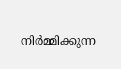നിർമ്മിക്കുന്ന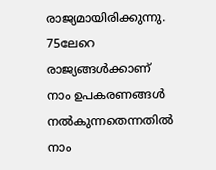രാജ്യമായിരിക്കുന്നു. 75ലേറെ രാജ്യങ്ങൾക്കാണ് നാം ഉപകരണങ്ങൾ നൽകുന്നതെന്നതിൽ നാം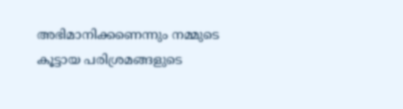അഭിമാനിക്കണെന്നും നമ്മുടെ കൂട്ടായ പരിശ്രമങ്ങളുടെ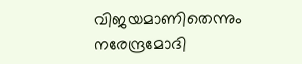വിജയമാണിതെന്നും നരേന്ദ്രമോദി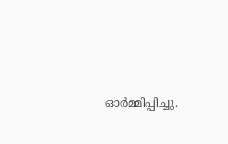ഓർമ്മിപ്പിച്ചു.